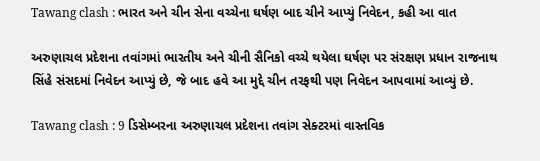Tawang clash : ભારત અને ચીન સેના વચ્ચેના ઘર્ષણ બાદ ચીને આપ્યું નિવેદન, કહી આ વાત

અરુણાચલ પ્રદેશના તવાંગમાં ભારતીય અને ચીની સૈનિકો વચ્ચે થયેલા ઘર્ષણ પર સંરક્ષણ પ્રધાન રાજનાથ સિંહે સંસદમાં નિવેદન આપ્યું છે, જે બાદ હવે આ મુદ્દે ચીન તરફથી પણ નિવેદન આપવામાં આવ્યું છે.

Tawang clash : 9 ડિસેમ્બરના અરુણાચલ પ્રદેશના તવાંગ સેક્ટરમાં વાસ્તવિક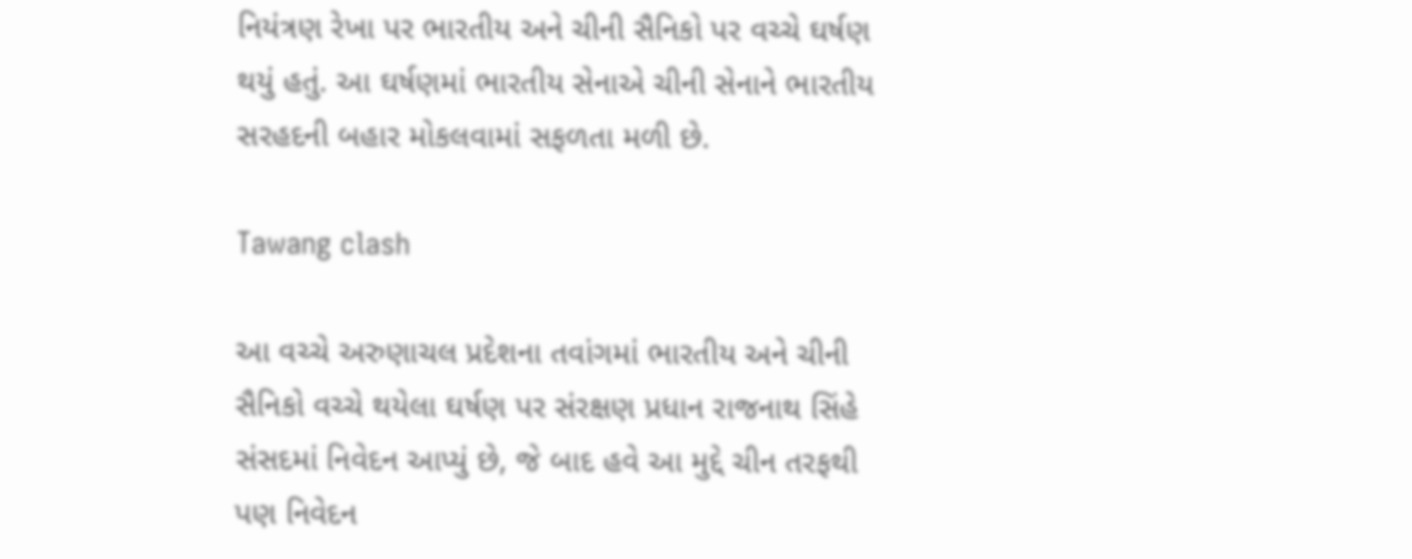નિયંત્રણ રેખા પર ભારતીય અને ચીની સૈનિકો પર વચ્ચે ઘર્ષણ થયું હતું. આ ઘર્ષણમાં ભારતીય સેનાએ ચીની સેનાને ભારતીય સરહદની બહાર મોકલવામાં સફળતા મળી છે.

Tawang clash

આ વચ્ચે અરુણાચલ પ્રદેશના તવાંગમાં ભારતીય અને ચીની સૈનિકો વચ્ચે થયેલા ઘર્ષણ પર સંરક્ષણ પ્રધાન રાજનાથ સિંહે સંસદમાં નિવેદન આપ્યું છે, જે બાદ હવે આ મુદ્દે ચીન તરફથી પણ નિવેદન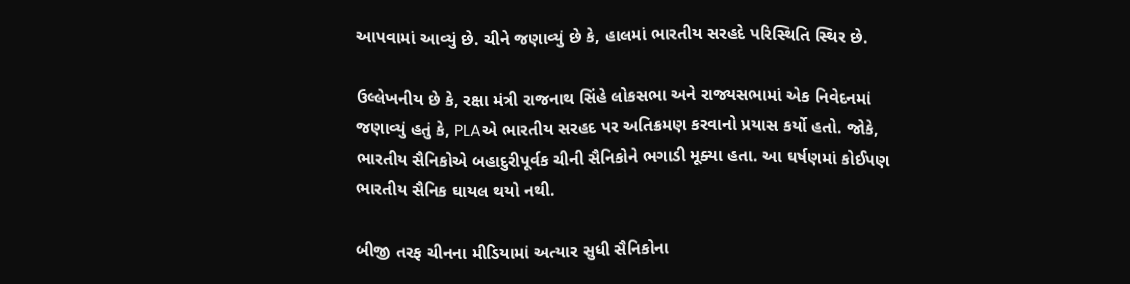આપવામાં આવ્યું છે. ચીને જણાવ્યું છે કે, હાલમાં ભારતીય સરહદે પરિસ્થિતિ સ્થિર છે.

ઉલ્લેખનીય છે કે, રક્ષા મંત્રી રાજનાથ સિંહે લોકસભા અને રાજ્યસભામાં એક નિવેદનમાં જણાવ્યું હતું કે, PLAએ ભારતીય સરહદ પર અતિક્રમણ કરવાનો પ્રયાસ કર્યો હતો. જોકે, ભારતીય સૈનિકોએ બહાદુરીપૂર્વક ચીની સૈનિકોને ભગાડી મૂક્યા હતા. આ ઘર્ષણમાં કોઈપણ ભારતીય સૈનિક ઘાયલ થયો નથી.

બીજી તરફ ચીનના મીડિયામાં અત્યાર સુધી સૈનિકોના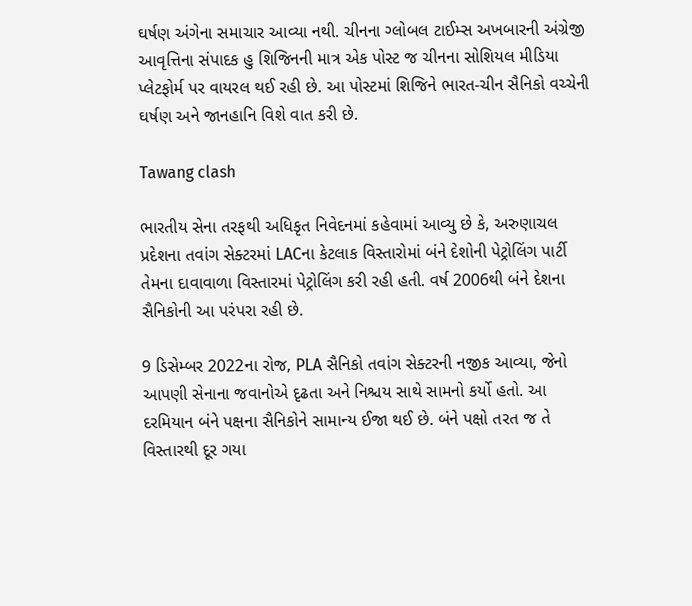ઘર્ષણ અંગેના સમાચાર આવ્યા નથી. ચીનના ગ્લોબલ ટાઈમ્સ અખબારની અંગ્રેજી આવૃત્તિના સંપાદક હુ શિજિનની માત્ર એક પોસ્ટ જ ચીનના સોશિયલ મીડિયા પ્લેટફોર્મ પર વાયરલ થઈ રહી છે. આ પોસ્ટમાં શિજિને ભારત-ચીન સૈનિકો વચ્ચેની ઘર્ષણ અને જાનહાનિ વિશે વાત કરી છે.

Tawang clash

ભારતીય સેના તરફથી અધિકૃત નિવેદનમાં કહેવામાં આવ્યુ છે કે, અરુણાચલ પ્રદેશના તવાંગ સેક્ટરમાં LACના કેટલાક વિસ્તારોમાં બંને દેશોની પેટ્રોલિંગ પાર્ટી તેમના દાવાવાળા વિસ્તારમાં પેટ્રોલિંગ કરી રહી હતી. વર્ષ 2006થી બંને દેશના સૈનિકોની આ પરંપરા રહી છે.

9 ડિસેમ્બર 2022ના રોજ, PLA સૈનિકો તવાંગ સેક્ટરની નજીક આવ્યા, જેનો આપણી સેનાના જવાનોએ દૃઢતા અને નિશ્ચય સાથે સામનો કર્યો હતો. આ દરમિયાન બંને પક્ષના સૈનિકોને સામાન્ય ઈજા થઈ છે. બંને પક્ષો તરત જ તે વિસ્તારથી દૂર ગયા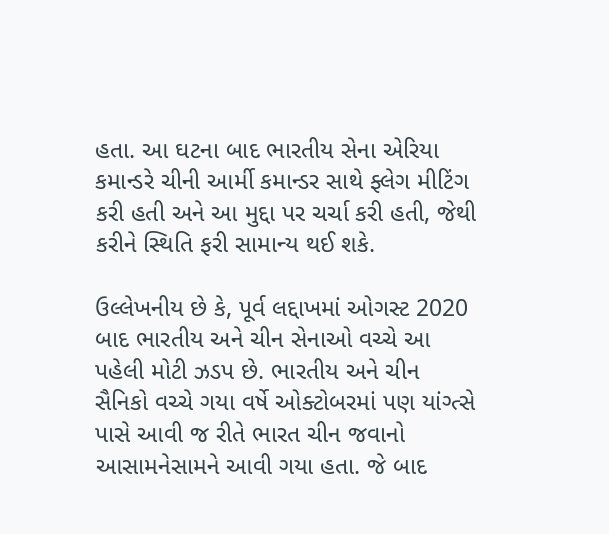હતા. આ ઘટના બાદ ભારતીય સેના એરિયા કમાન્ડરે ચીની આર્મી કમાન્ડર સાથે ફ્લેગ મીટિંગ કરી હતી અને આ મુદ્દા પર ચર્ચા કરી હતી, જેથી કરીને સ્થિતિ ફરી સામાન્ય થઈ શકે.

ઉલ્લેખનીય છે કે, પૂર્વ લદ્દાખમાં ઓગસ્ટ 2020 બાદ ભારતીય અને ચીન સેનાઓ વચ્ચે આ પહેલી મોટી ઝડપ છે. ભારતીય અને ચીન સૈનિકો વચ્ચે ગયા વર્ષે ઓક્ટોબરમાં પણ યાંગ્ત્સે પાસે આવી જ રીતે ભારત ચીન જવાનો આસામનેસામને આવી ગયા હતા. જે બાદ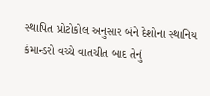સ્થાપિત પ્રોટોકોલ અનુસાર બંને દેશોના સ્થાનિય કંમાન્ડરો વચ્ચે વાતચીત બાદ તેનું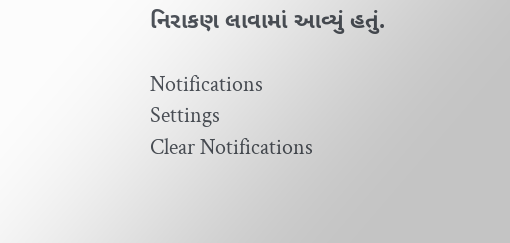નિરાકણ લાવામાં આવ્યું હતું.

Notifications
Settings
Clear Notifications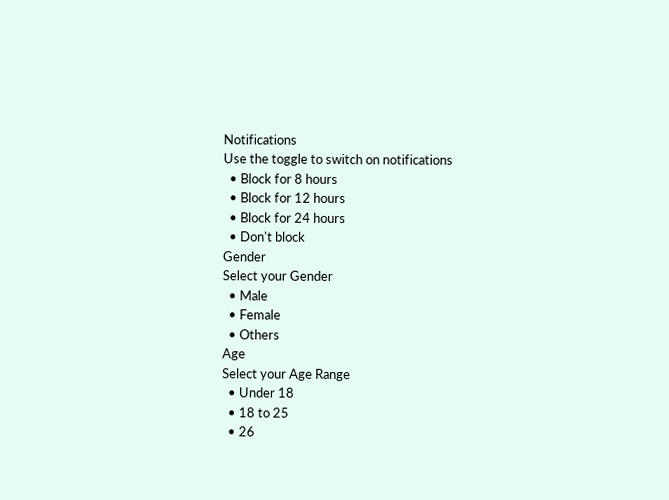Notifications
Use the toggle to switch on notifications
  • Block for 8 hours
  • Block for 12 hours
  • Block for 24 hours
  • Don't block
Gender
Select your Gender
  • Male
  • Female
  • Others
Age
Select your Age Range
  • Under 18
  • 18 to 25
  • 26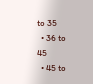to 35
  • 36 to 45
  • 45 to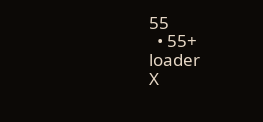55
  • 55+
loader
X